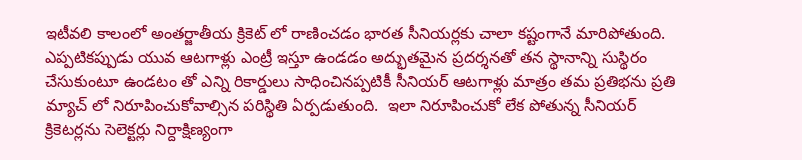ఇటీవలి కాలంలో అంతర్జాతీయ క్రికెట్ లో రాణించడం భారత సీనియర్లకు చాలా కష్టంగానే మారిపోతుంది. ఎప్పటికప్పుడు యువ ఆటగాళ్లు ఎంట్రీ ఇస్తూ ఉండడం అద్భుతమైన ప్రదర్శనతో తన స్థానాన్ని సుస్థిరం చేసుకుంటూ ఉండటం తో ఎన్ని రికార్డులు సాధించినప్పటికీ సీనియర్ ఆటగాళ్లు మాత్రం తమ ప్రతిభను ప్రతి మ్యాచ్ లో నిరూపించుకోవాల్సిన పరిస్థితి ఏర్పడుతుంది.  ఇలా నిరూపించుకో లేక పోతున్న సీనియర్ క్రికెటర్లను సెలెక్టర్లు నిర్దాక్షిణ్యంగా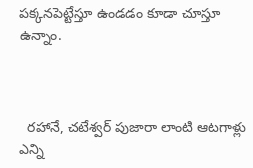పక్కనపెట్టేస్తూ ఉండడం కూడా చూస్తూ ఉన్నాం.



  రహానే, చటేశ్వర్ పుజారా లాంటి ఆటగాళ్లు ఎన్ని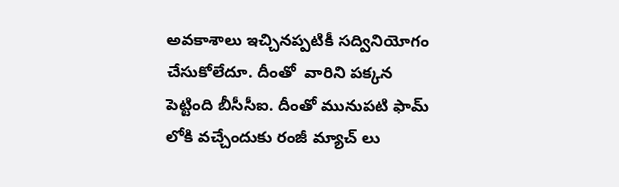అవకాశాలు ఇచ్చినప్పటికీ సద్వినియోగం చేసుకోలేదూ. దీంతో  వారిని పక్కన పెట్టింది బీసీసీఐ. దీంతో మునుపటి ఫామ్ లోకి వచ్చేందుకు రంజీ మ్యాచ్ లు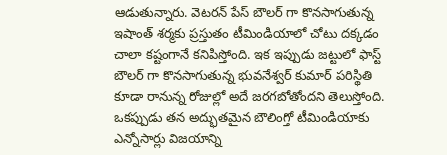ఆడుతున్నారు. వెటరన్ పేస్ బౌలర్ గా కొనసాగుతున్న ఇషాంత్ శర్మకు ప్రస్తుతం టీమిండియాలో చోటు దక్కడం చాలా కష్టంగానే కనిపిస్తోంది. ఇక ఇప్పుడు జట్టులో ఫాస్ట్ బౌలర్ గా కొనసాగుతున్న భువనేశ్వర్ కుమార్ పరిస్థితి కూడా రానున్న రోజుల్లో అదే జరగబోతోందని తెలుస్తోంది. ఒకప్పుడు తన అద్భుతమైన బౌలింగ్తో టీమిండియాకు ఎన్నోసార్లు విజయాన్ని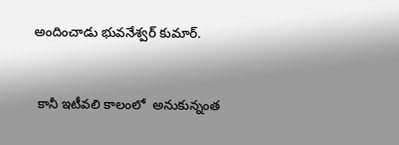అందించాడు భువనేశ్వర్ కుమార్.


 కానీ ఇటీవలి కాలంలో  అనుకున్నంత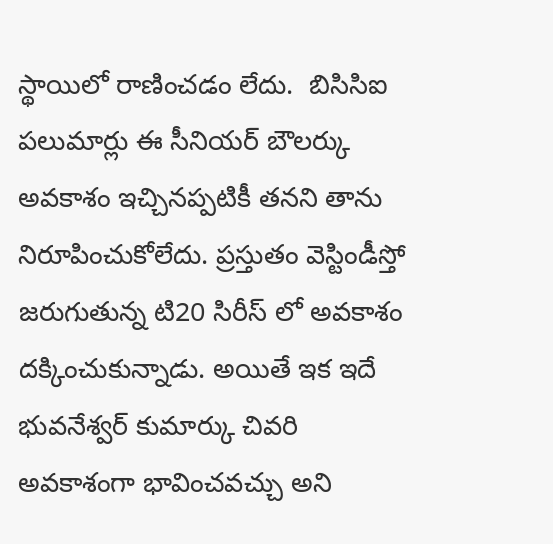స్థాయిలో రాణించడం లేదు.  బిసిసిఐ పలుమార్లు ఈ సీనియర్ బౌలర్కు అవకాశం ఇచ్చినప్పటికీ తనని తాను నిరూపించుకోలేదు. ప్రస్తుతం వెస్టిండీస్తో జరుగుతున్న టి20 సిరీస్ లో అవకాశం దక్కించుకున్నాడు. అయితే ఇక ఇదే భువనేశ్వర్ కుమార్కు చివరి అవకాశంగా భావించవచ్చు అని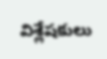విశ్లేషకులు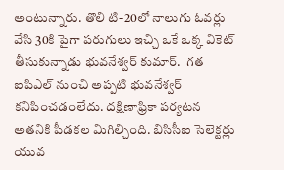అంటున్నారు. తొలి టి-20లో నాలుగు ఓవర్లు వేసి 30కి పైగా పరుగులు ఇచ్చి ఒకే ఒక్క వికెట్ తీసుకున్నాడు భువనేశ్వర్ కుమార్.  గత ఐపిఎల్ నుంచి అప్పటి భువనేశ్వర్ కనిపించడంలేదు. దక్షిణాఫ్రికా పర్యటన అతనికి పీడకల మిగిల్చింది. బిసిసీఐ సెలెక్టర్లు యువ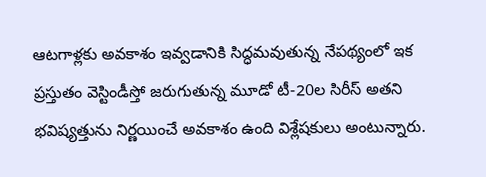ఆటగాళ్లకు అవకాశం ఇవ్వడానికి సిద్ధమవుతున్న నేపథ్యంలో ఇక ప్రస్తుతం వెస్టిండీస్తో జరుగుతున్న మూడో టీ-20ల సిరీస్ అతని భవిష్యత్తును నిర్ణయించే అవకాశం ఉంది విశ్లేషకులు అంటున్నారు.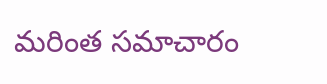మరింత సమాచారం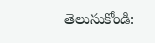తెలుసుకోండి: